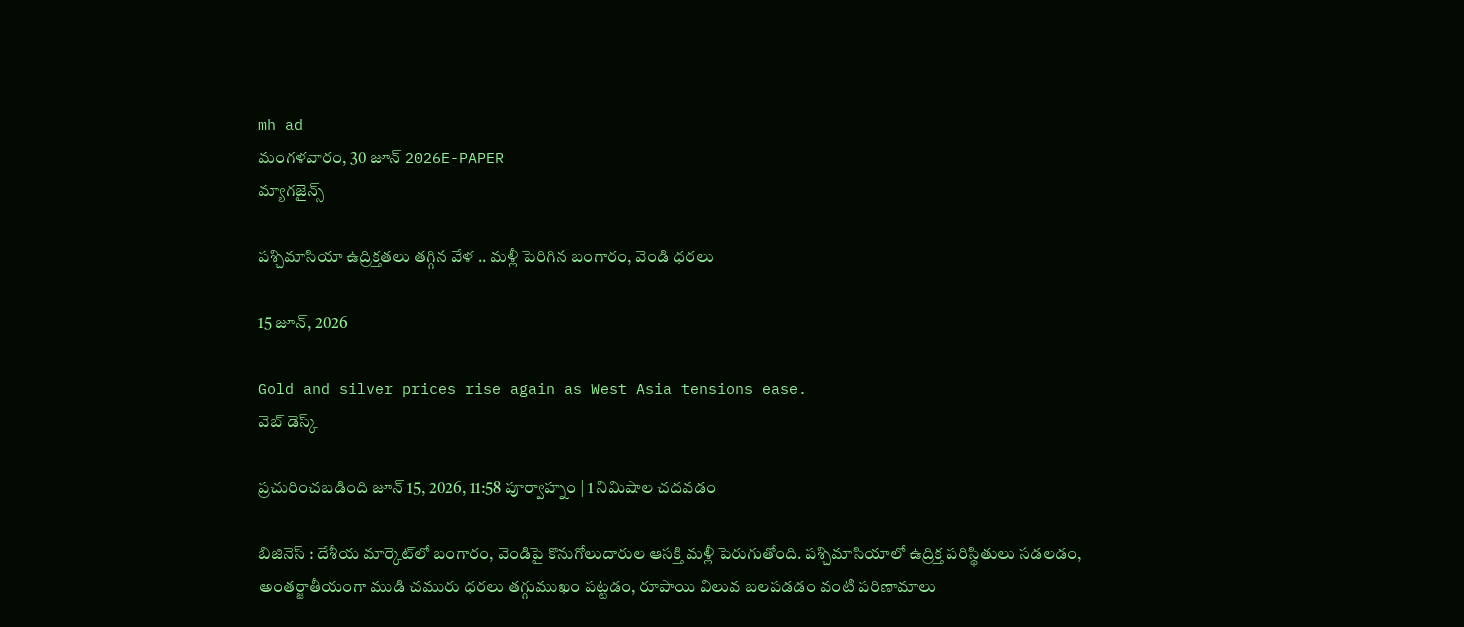mh ad
మంగళవారం, 30 జూన్ 2026E-PAPER
మ్యాగజైన్స్

పశ్చిమాసియా ఉద్రిక్తతలు తగ్గిన వేళ .. మళ్లీ పెరిగిన బంగారం, వెండి ధరలు

15 జూన్, 2026

Gold and silver prices rise again as West Asia tensions ease.
వెబ్ డెస్క్

ప్రచురించబడింది జూన్ 15, 2026, 11:58 పూర్వాహ్నం | 1 నిమిషాల చదవడం

బిజినెస్ : దేశీయ మార్కెట్‌లో బంగారం, వెండిపై కొనుగోలుదారుల ఆసక్తి మళ్లీ పెరుగుతోంది. పశ్చిమాసియాలో ఉద్రిక్త పరిస్థితులు సడలడం, అంతర్జాతీయంగా ముడి చమురు ధరలు తగ్గుముఖం పట్టడం, రూపాయి విలువ బలపడడం వంటి పరిణామాలు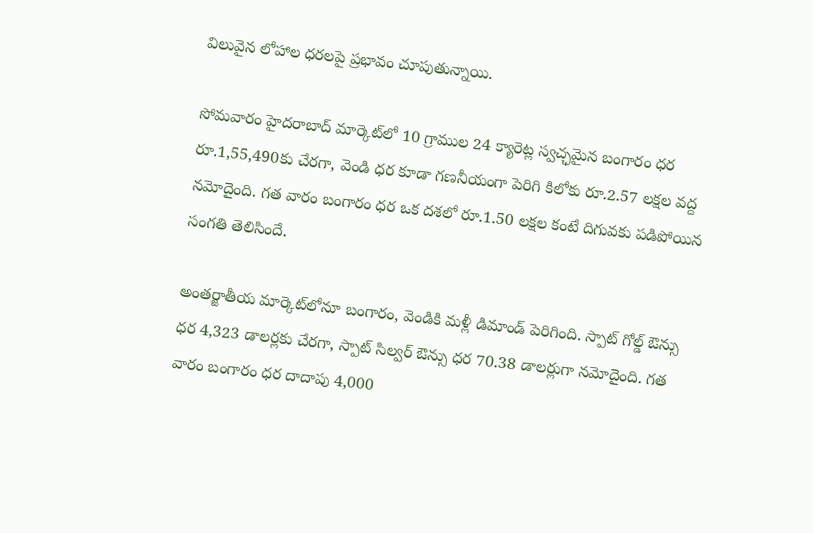విలువైన లోహాల ధరలపై ప్రభావం చూపుతున్నాయి.

సోమవారం హైదరాబాద్ మార్కెట్‌లో 10 గ్రాముల 24 క్యారెట్ల స్వచ్ఛమైన బంగారం ధర రూ.1,55,490కు చేరగా, వెండి ధర కూడా గణనీయంగా పెరిగి కిలోకు రూ.2.57 లక్షల వద్ద నమోదైంది. గత వారం బంగారం ధర ఒక దశలో రూ.1.50 లక్షల కంటే దిగువకు పడిపోయిన సంగతి తెలిసిందే.

అంతర్జాతీయ మార్కెట్‌లోనూ బంగారం, వెండికి మళ్లీ డిమాండ్ పెరిగింది. స్పాట్ గోల్డ్ ఔన్సు ధర 4,323 డాలర్లకు చేరగా, స్పాట్ సిల్వర్ ఔన్సు ధర 70.38 డాలర్లుగా నమోదైంది. గత వారం బంగారం ధర దాదాపు 4,000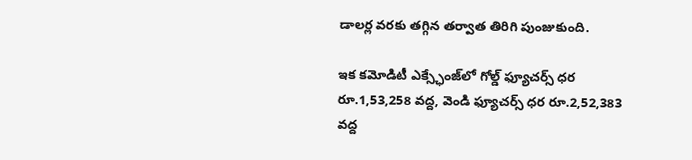డాలర్ల వరకు తగ్గిన తర్వాత తిరిగి పుంజుకుంది.

ఇక కమోడిటీ ఎక్స్ఛేంజ్‌లో గోల్డ్ ఫ్యూచర్స్ ధర రూ.1,53,258 వద్ద, వెండి ఫ్యూచర్స్ ధర రూ.2,52,383 వద్ద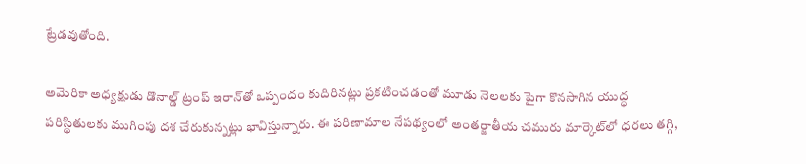ట్రేడవుతోంది.

అమెరికా అధ్యక్షుడు డొనాల్డ్ ట్రంప్ ఇరాన్‌తో ఒప్పందం కుదిరినట్లు ప్రకటించడంతో మూడు నెలలకు పైగా కొనసాగిన యుద్ధ పరిస్థితులకు ముగింపు దశ చేరుకున్నట్లు భావిస్తున్నారు. ఈ పరిణామాల నేపథ్యంలో అంతర్జాతీయ చమురు మార్కెట్‌లో ధరలు తగ్గి,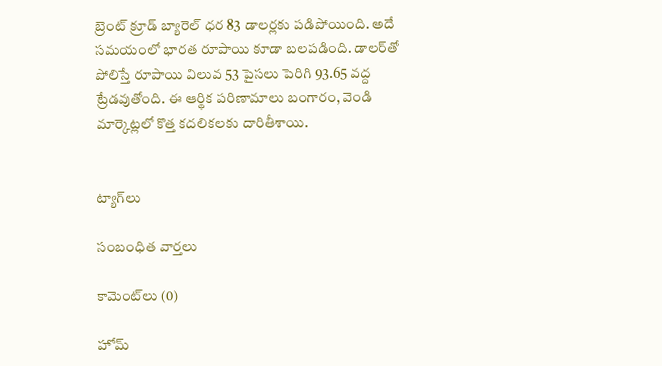బ్రెంట్ క్రూడ్ బ్యారెల్ ధర 83 డాలర్లకు పడిపోయింది. అదే సమయంలో భారత రూపాయి కూడా బలపడింది. డాలర్‌తో పోలిస్తే రూపాయి విలువ 53 పైసలు పెరిగి 93.65 వద్ద ట్రేడవుతోంది. ఈ ఆర్థిక పరిణామాలు బంగారం, వెండి మార్కెట్లలో కొత్త కదలికలకు దారితీశాయి.


ట్యాగ్‌లు

సంబంధిత వార్తలు

కామెంట్‌లు (0)

హోమ్